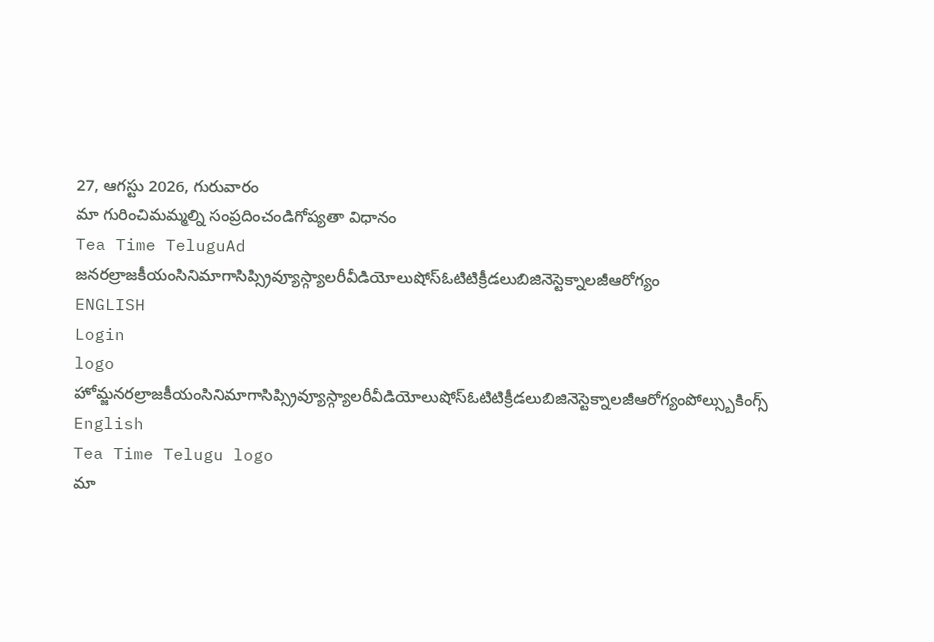27, ఆగస్టు 2026, గురువారం
మా గురించిమమ్మల్ని సంప్రదించండిగోప్యతా విధానం
Tea Time TeluguAd
జనరల్రాజకీయంసినిమాగాసిప్స్రివ్యూస్గ్యాలరీవీడియోలుషోస్ఓటిటిక్రీడలుబిజినెస్టెక్నాలజీఆరోగ్యం
ENGLISH
Login
logo
హోమ్జనరల్రాజకీయంసినిమాగాసిప్స్రివ్యూస్గ్యాలరీవీడియోలుషోస్ఓటిటిక్రీడలుబిజినెస్టెక్నాలజీఆరోగ్యంపోల్స్బుకింగ్స్
English
Tea Time Telugu logo
మా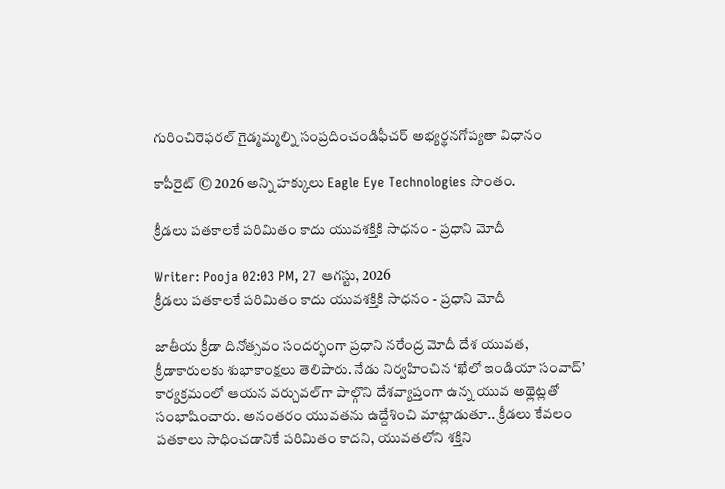గురించిరెఫరల్ గైడ్మమ్మల్ని సంప్రదించండిఫీచర్ అభ్యర్థనగోప్యతా విధానం

కాపీరైట్ © 2026 అన్ని హక్కులు Eagle Eye Technologies సొంతం.

క్రీడలు పతకాలకే పరిమితం కాదు యువశక్తికి సాధనం - ప్రధాని మోదీ

Writer: Pooja 02:03 PM, 27 ఆగస్టు, 2026
క్రీడలు పతకాలకే పరిమితం కాదు యువశక్తికి సాధనం - ప్రధాని మోదీ

జాతీయ క్రీడా దినోత్సవం సందర్భంగా ప్రధాని నరేంద్ర మోదీ దేశ యువత, క్రీడాకారులకు శుభాకాంక్షలు తెలిపారు. నేడు నిర్వహించిన ‘ఖేలో ఇండియా సంవాద్‌’ కార్యక్రమంలో ఆయన వర్చువల్‌గా పాల్గొని దేశవ్యాప్తంగా ఉన్న యువ అథ్లెట్లతో సంభాషించారు. అనంతరం యువతను ఉద్దేశించి మాట్లాడుతూ.. క్రీడలు కేవలం పతకాలు సాధించడానికే పరిమితం కాదని, యువతలోని శక్తిని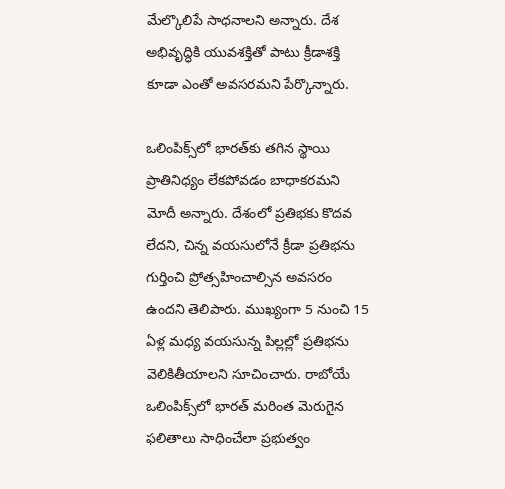మేల్కొలిపే సాధనాలని అన్నారు. దేశ అభివృద్ధికి యువశక్తితో పాటు క్రీడాశక్తి కూడా ఎంతో అవసరమని పేర్కొన్నారు.

ఒలింపిక్స్‌లో భారత్‌కు తగిన స్థాయి ప్రాతినిధ్యం లేకపోవడం బాధాకరమని మోదీ అన్నారు. దేశంలో ప్రతిభకు కొదవ లేదని, చిన్న వయసులోనే క్రీడా ప్రతిభను గుర్తించి ప్రోత్సహించాల్సిన అవసరం ఉందని తెలిపారు. ముఖ్యంగా 5 నుంచి 15 ఏళ్ల మధ్య వయసున్న పిల్లల్లో ప్రతిభను వెలికితీయాలని సూచించారు. రాబోయే ఒలింపిక్స్‌లో భారత్ మరింత మెరుగైన ఫలితాలు సాధించేలా ప్రభుత్వం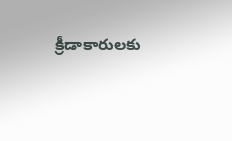క్రీడాకారులకు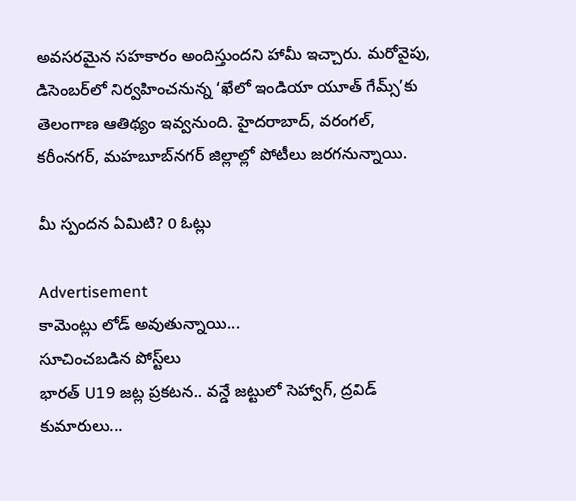అవసరమైన సహకారం అందిస్తుందని హామీ ఇచ్చారు. మరోవైపు, డిసెంబర్‌లో నిర్వహించనున్న ‘ఖేలో ఇండియా యూత్ గేమ్స్‌’కు తెలంగాణ ఆతిథ్యం ఇవ్వనుంది. హైదరాబాద్‌, వరంగల్‌, కరీంనగర్‌, మహబూబ్‌నగర్‌ జిల్లాల్లో పోటీలు జరగనున్నాయి.

మీ స్పందన ఏమిటి? 0 ఓట్లు

Advertisement
కామెంట్లు లోడ్ అవుతున్నాయి...
సూచించబడిన పోస్ట్‌లు
భారత్‌ U19 జట్ల ప్రకటన.. వన్డే జట్టులో సెహ్వాగ్‌, ద్రవిడ్‌ కుమారులు...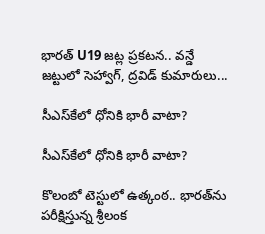భారత్‌ U19 జట్ల ప్రకటన.. వన్డే జట్టులో సెహ్వాగ్‌, ద్రవిడ్‌ కుమారులు...

సీఎస్‌కేలో ధోనికి భారీ వాటా?

సీఎస్‌కేలో ధోనికి భారీ వాటా?

కొలంబో టెస్టులో ఉత్కంఠ.. భారత్‌ను పరీక్షిస్తున్న శ్రీలంక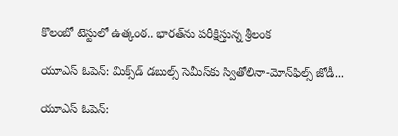కొలంబో టెస్టులో ఉత్కంఠ.. భారత్‌ను పరీక్షిస్తున్న శ్రీలంక

యూఎస్ ఓపెన్‌: మిక్స్‌డ్ డబుల్స్‌ సెమీస్‌కు స్వితోలినా-మోన్‌ఫిల్స్‌ జోడీ...

యూఎస్ ఓపెన్‌: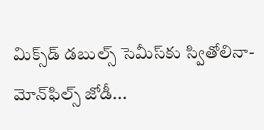మిక్స్‌డ్ డబుల్స్‌ సెమీస్‌కు స్వితోలినా-మోన్‌ఫిల్స్‌ జోడీ...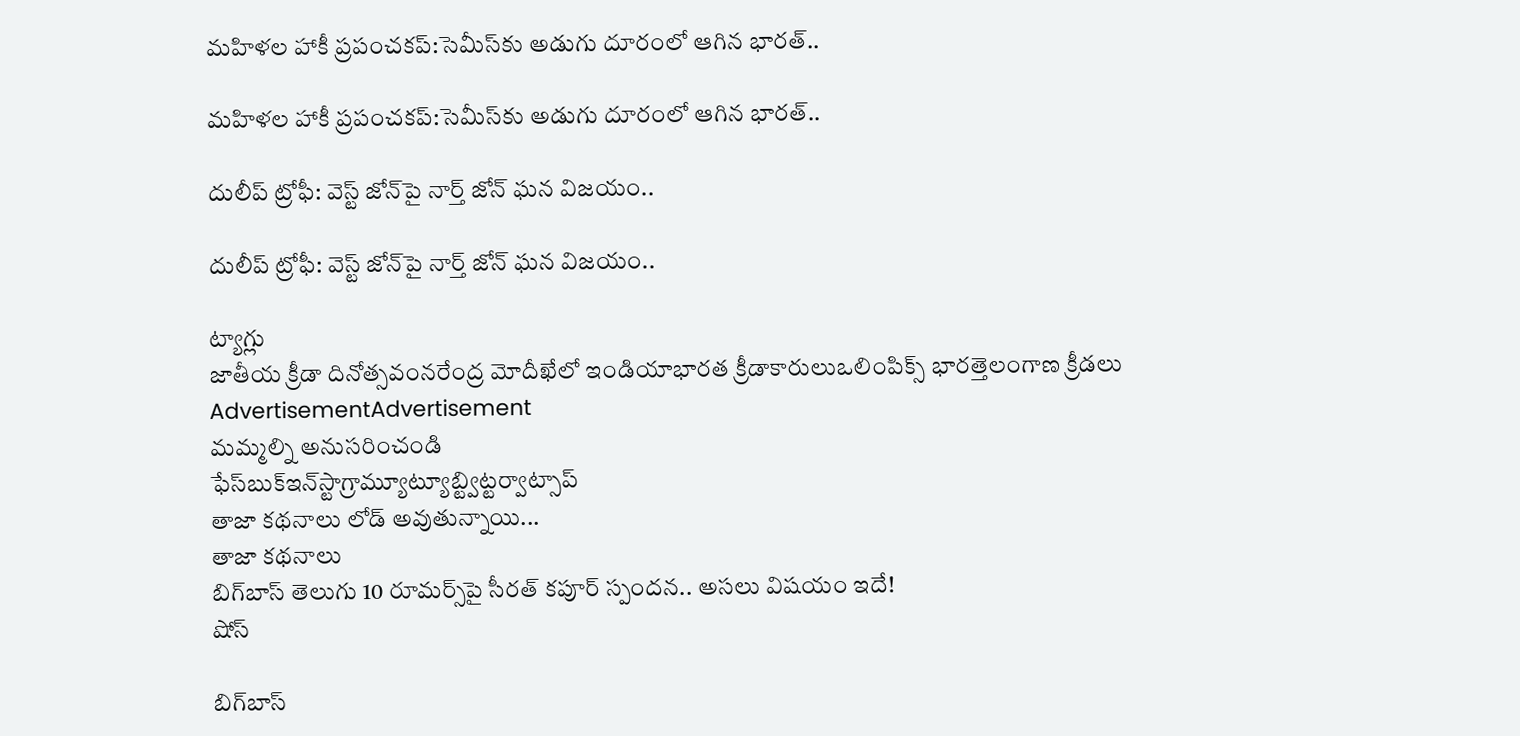మహిళల హాకీ ప్రపంచకప్‌:సెమీస్‌కు అడుగు దూరంలో ఆగిన భారత్‌..

మహిళల హాకీ ప్రపంచకప్‌:సెమీస్‌కు అడుగు దూరంలో ఆగిన భారత్‌..

దులీప్ ట్రోఫీ: వెస్ట్ జోన్‌పై నార్త్ జోన్ ఘన విజయం..

దులీప్ ట్రోఫీ: వెస్ట్ జోన్‌పై నార్త్ జోన్ ఘన విజయం..

ట్యాగ్లు
జాతీయ క్రీడా దినోత్సవంనరేంద్ర మోదీఖేలో ఇండియాభారత క్రీడాకారులుఒలింపిక్స్ భారత్తెలంగాణ క్రీడలు
AdvertisementAdvertisement
మమ్మల్ని అనుసరించండి
ఫేస్‌బుక్ఇన్‌స్టాగ్రామ్యూట్యూబ్ట్విట్టర్వాట్సాప్
తాజా కథనాలు లోడ్ అవుతున్నాయి...
తాజా కథనాలు
బిగ్‌బాస్‌ తెలుగు 10 రూమర్స్‌పై సీరత్‌ కపూర్‌ స్పందన.. అసలు విషయం ఇదే!
షోస్

బిగ్‌బాస్‌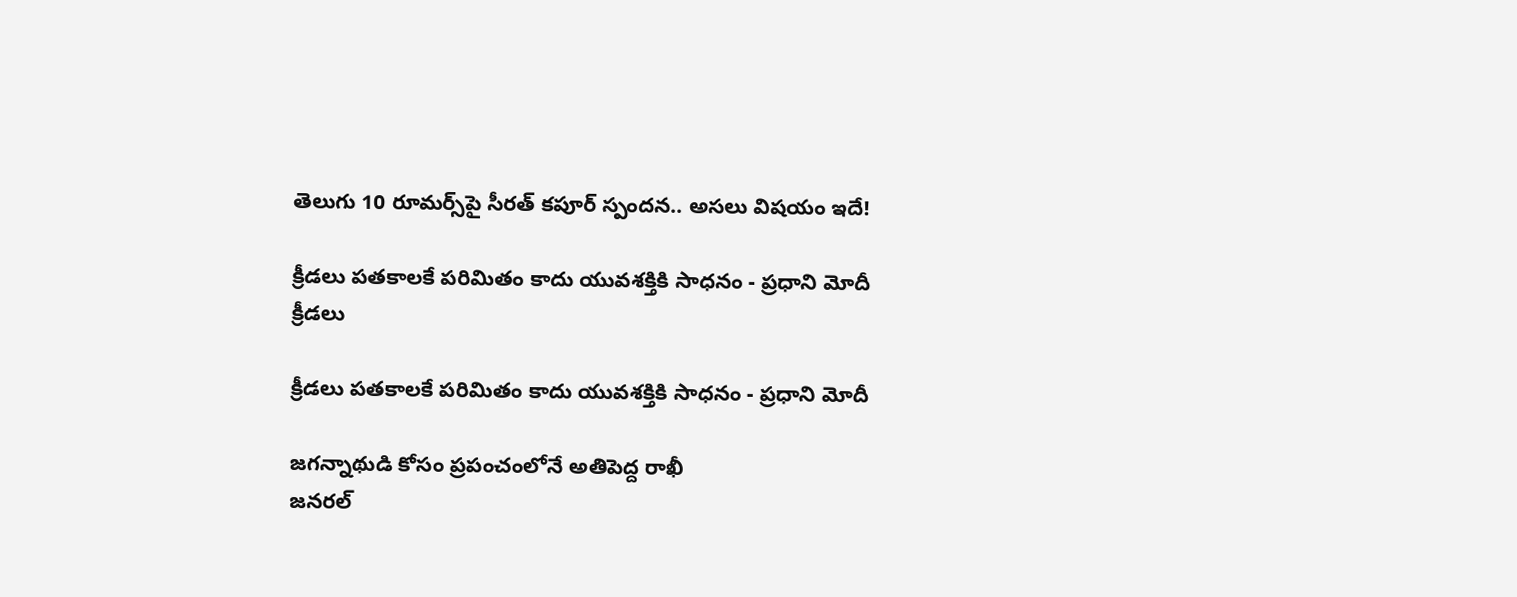తెలుగు 10 రూమర్స్‌పై సీరత్‌ కపూర్‌ స్పందన.. అసలు విషయం ఇదే!

క్రీడలు పతకాలకే పరిమితం కాదు యువశక్తికి సాధనం - ప్రధాని మోదీ
క్రీడలు

క్రీడలు పతకాలకే పరిమితం కాదు యువశక్తికి సాధనం - ప్రధాని మోదీ

జగన్నాథుడి కోసం ప్రపంచంలోనే అతిపెద్ద రాఖీ
జనరల్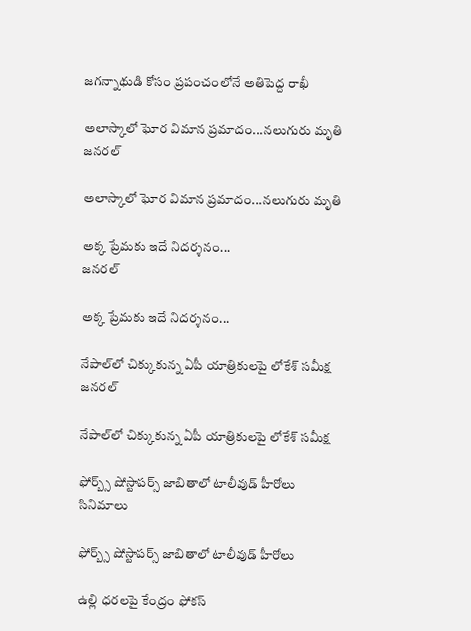జగన్నాథుడి కోసం ప్రపంచంలోనే అతిపెద్ద రాఖీ

అలాస్కాలో ఘోర విమాన ప్రమాదం...నలుగురు మృతి
జనరల్

అలాస్కాలో ఘోర విమాన ప్రమాదం...నలుగురు మృతి

అక్క ప్రేమకు ఇదే నిదర్శనం...
జనరల్

అక్క ప్రేమకు ఇదే నిదర్శనం...

నేపాల్‌లో చిక్కుకున్న ఏపీ యాత్రికులపై లోకేశ్‌ సమీక్ష
జనరల్

నేపాల్‌లో చిక్కుకున్న ఏపీ యాత్రికులపై లోకేశ్‌ సమీక్ష

ఫోర్బ్స్‌ షోస్టాపర్స్‌ జాబితాలో టాలీవుడ్‌ హీరోలు
సినిమాలు

ఫోర్బ్స్‌ షోస్టాపర్స్‌ జాబితాలో టాలీవుడ్‌ హీరోలు

ఉల్లి ధరలపై కేంద్రం ఫోకస్‌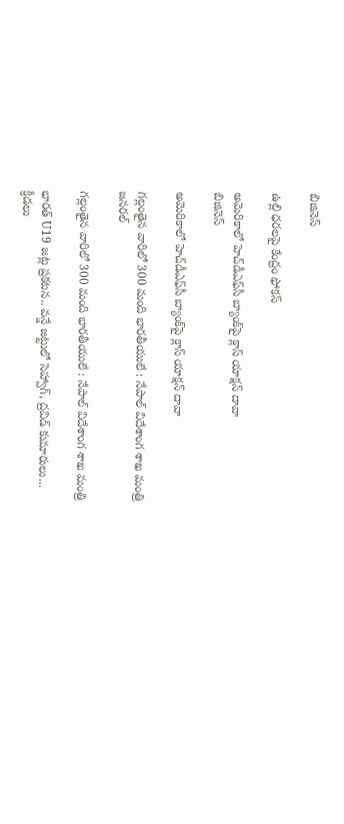బిజినెస్

ఉల్లి ధరలపై కేంద్రం ఫోకస్‌

అమెరికాలో హెచ్‌డీఎఫ్‌సీ బ్యాంక్‌పై క్లాస్‌ యాక్షన్‌ దావా
బిజినెస్

అమెరికాలో హెచ్‌డీఎఫ్‌సీ బ్యాంక్‌పై క్లాస్‌ యాక్షన్‌ దావా

గల్లంతైన వారిలో 300 మంది భారతీయులే : నేపాల్ విదేశాంగ శాఖ మంత్రి
జనరల్

గల్లంతైన వారిలో 300 మంది భారతీయులే : నేపాల్ విదేశాంగ శాఖ మంత్రి

భారత్‌ U19 జట్ల ప్రకటన.. వన్డే జట్టులో సెహ్వాగ్‌, ద్రవిడ్‌ కుమారులు...
క్రీడలు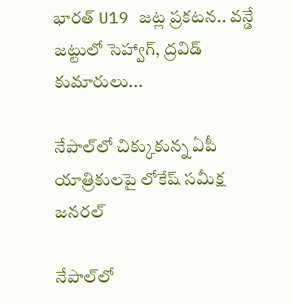భారత్‌ U19 జట్ల ప్రకటన.. వన్డే జట్టులో సెహ్వాగ్‌, ద్రవిడ్‌ కుమారులు...

నేపాల్‌లో చిక్కుకున్న ఏపీ యాత్రికులపై లోకేష్ సమీక్ష
జనరల్

నేపాల్‌లో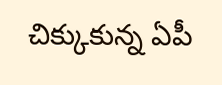చిక్కుకున్న ఏపీ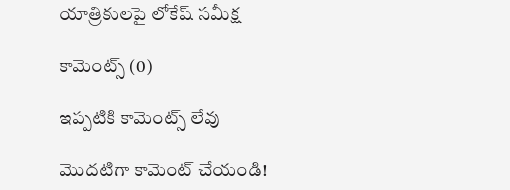యాత్రికులపై లోకేష్ సమీక్ష

కామెంట్స్ (0)

ఇప్పటికి కామెంట్స్ లేవు

మొదటిగా కామెంట్ చేయండి!